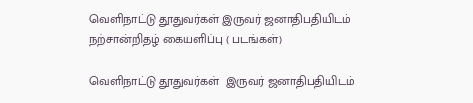வெளிநாட்டு தூதுவர்கள் இருவர் ஜனாதிபதியிடம் நற்சான்றிதழ் கையளிப்பு ( படங்கள்)

வெளிநாட்டு தூதுவர்கள்  இருவர் ஜனாதிபதியிடம்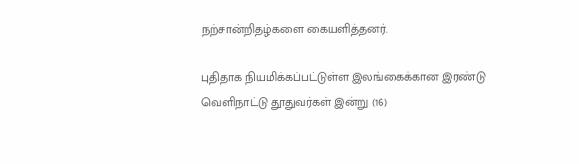நற்சான்றிதழ்களை கையளித்தனர்.

புதிதாக நியமிக்கப்பட்டுள்ள இலங்கைக்கான இரண்டு வெளிநாட்டு தூதுவர்கள் இன்று (16)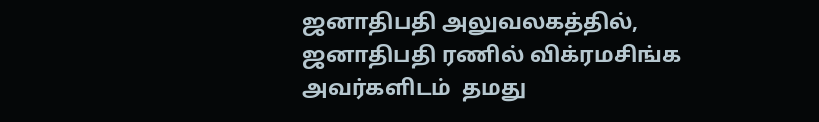ஜனாதிபதி அலுவலகத்தில், ஜனாதிபதி ரணில் விக்ரமசிங்க அவர்களிடம்  தமது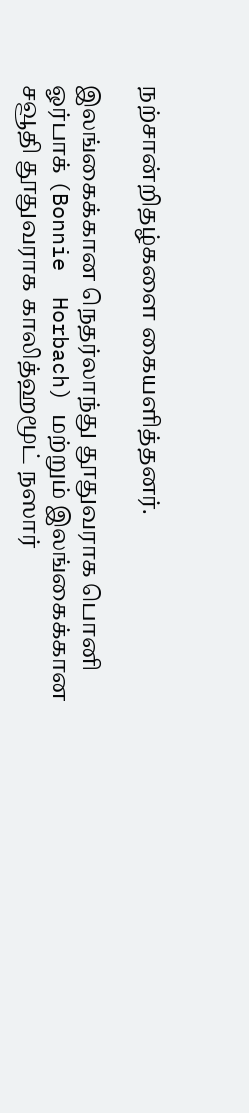நற்சான்றிதழ்களை கையளித்தனர்.

இலங்கைக்கான நெதர்லாந்து தூதுவராக பொனி ஓர்பாக் (Bonnie  Horbach) மற்றும் இலங்கைக்கான சவூதி தூதுவராக காலித்ஹமூட் நஸார்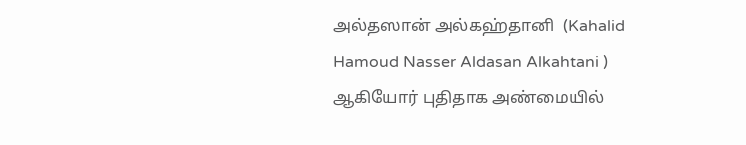அல்தஸான் அல்கஹ்தானி  (Kahalid Hamoud Nasser Aldasan Alkahtani ) ஆகியோர் புதிதாக அண்மையில்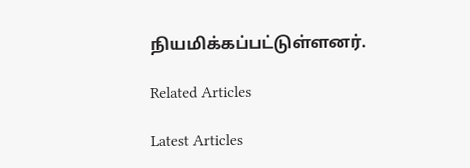நியமிக்கப்பட்டுள்ளனர்.

Related Articles

Latest Articles